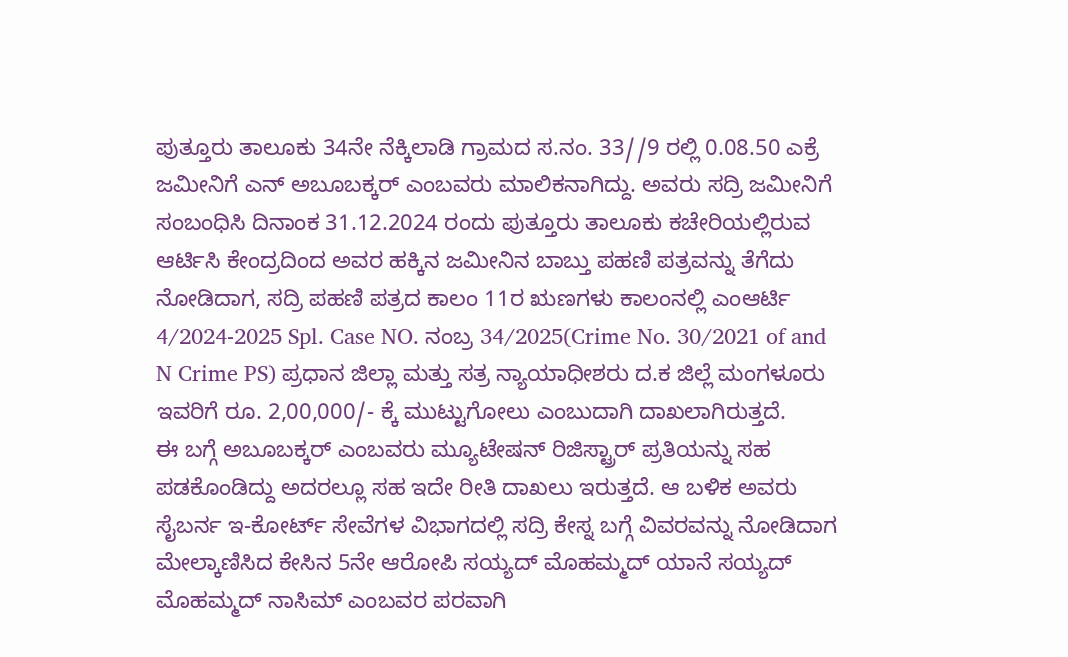ಪುತ್ತೂರು ತಾಲೂಕು 34ನೇ ನೆಕ್ಕಿಲಾಡಿ ಗ್ರಾಮದ ಸ.ನಂ. 33//9 ರಲ್ಲಿ 0.08.50 ಎಕ್ರೆ ಜಮೀನಿಗೆ ಎನ್ ಅಬೂಬಕ್ಕರ್ ಎಂಬವರು ಮಾಲಿಕನಾಗಿದ್ದು. ಅವರು ಸದ್ರಿ ಜಮೀನಿಗೆ ಸಂಬಂಧಿಸಿ ದಿನಾಂಕ 31.12.2024 ರಂದು ಪುತ್ತೂರು ತಾಲೂಕು ಕಚೇರಿಯಲ್ಲಿರುವ ಆರ್ಟಿಸಿ ಕೇಂದ್ರದಿಂದ ಅವರ ಹಕ್ಕಿನ ಜಮೀನಿನ ಬಾಬ್ತು ಪಹಣಿ ಪತ್ರವನ್ನು ತೆಗೆದು ನೋಡಿದಾಗ, ಸದ್ರಿ ಪಹಣಿ ಪತ್ರದ ಕಾಲಂ 11ರ ಋಣಗಳು ಕಾಲಂನಲ್ಲಿ ಎಂಆರ್ಟಿ 4/2024-2025 Spl. Case NO. ನಂಬ್ರ 34/2025(Crime No. 30/2021 of and N Crime PS) ಪ್ರಧಾನ ಜಿಲ್ಲಾ ಮತ್ತು ಸತ್ರ ನ್ಯಾಯಾಧೀಶರು ದ.ಕ ಜಿಲ್ಲೆ ಮಂಗಳೂರು ಇವರಿಗೆ ರೂ. 2,00,000/- ಕ್ಕೆ ಮುಟ್ಟುಗೋಲು ಎಂಬುದಾಗಿ ದಾಖಲಾಗಿರುತ್ತದೆ.
ಈ ಬಗ್ಗೆ ಅಬೂಬಕ್ಕರ್ ಎಂಬವರು ಮ್ಯೂಟೇಷನ್ ರಿಜಿಸ್ಟ್ರಾರ್ ಪ್ರತಿಯನ್ನು ಸಹ ಪಡಕೊಂಡಿದ್ದು ಅದರಲ್ಲೂ ಸಹ ಇದೇ ರೀತಿ ದಾಖಲು ಇರುತ್ತದೆ. ಆ ಬಳಿಕ ಅವರು ಸೈಬರ್ನ ಇ-ಕೋರ್ಟ್ ಸೇವೆಗಳ ವಿಭಾಗದಲ್ಲಿ ಸದ್ರಿ ಕೇಸ್ನ ಬಗ್ಗೆ ವಿವರವನ್ನು ನೋಡಿದಾಗ ಮೇಲ್ಕಾಣಿಸಿದ ಕೇಸಿನ 5ನೇ ಆರೋಪಿ ಸಯ್ಯದ್ ಮೊಹಮ್ಮದ್ ಯಾನೆ ಸಯ್ಯದ್ ಮೊಹಮ್ಮದ್ ನಾಸಿಮ್ ಎಂಬವರ ಪರವಾಗಿ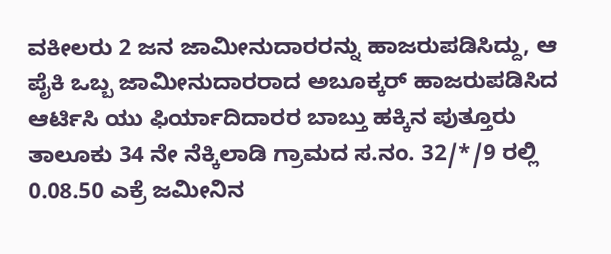ವಕೀಲರು 2 ಜನ ಜಾಮೀನುದಾರರನ್ನು ಹಾಜರುಪಡಿಸಿದ್ದು, ಆ ಪೈಕಿ ಒಬ್ಬ ಜಾಮೀನುದಾರರಾದ ಅಬೂಕ್ಕರ್ ಹಾಜರುಪಡಿಸಿದ ಆರ್ಟಿಸಿ ಯು ಫಿರ್ಯಾದಿದಾರರ ಬಾಬ್ತು ಹಕ್ಕಿನ ಪುತ್ತೂರು ತಾಲೂಕು 34 ನೇ ನೆಕ್ಕಿಲಾಡಿ ಗ್ರಾಮದ ಸ.ನಂ. 32/*/9 ರಲ್ಲಿ 0.08.50 ಎಕ್ರೆ ಜಮೀನಿನ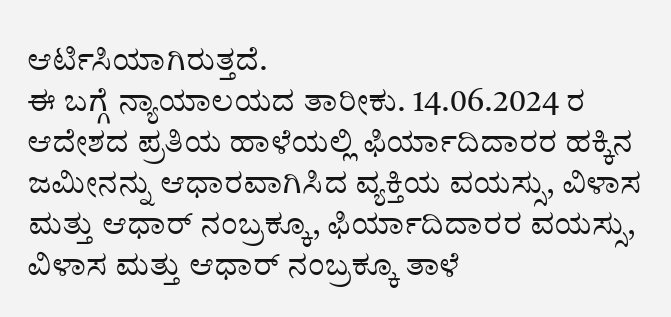ಆರ್ಟಿಸಿಯಾಗಿರುತ್ತದೆ.
ಈ ಬಗ್ಗೆ ನ್ಯಾಯಾಲಯದ ತಾರೀಕು. 14.06.2024 ರ ಆದೇಶದ ಪ್ರತಿಯ ಹಾಳೆಯಲ್ಲಿ ಫಿರ್ಯಾದಿದಾರರ ಹಕ್ಕಿನ ಜಮೀನನ್ನು ಆಧಾರವಾಗಿಸಿದ ವ್ಯಕ್ತಿಯ ವಯಸ್ಸು, ವಿಳಾಸ ಮತ್ತು ಆಧಾರ್ ನಂಬ್ರಕ್ಕೂ, ಫಿರ್ಯಾದಿದಾರರ ವಯಸ್ಸು, ವಿಳಾಸ ಮತ್ತು ಆಧಾರ್ ನಂಬ್ರಕ್ಕೂ ತಾಳೆ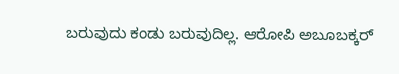ಬರುವುದು ಕಂಡು ಬರುವುದಿಲ್ಲ. ಆರೋಪಿ ಅಬೂಬಕ್ಕರ್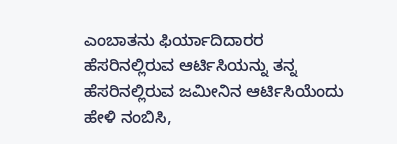ಎಂಬಾತನು ಫಿರ್ಯಾದಿದಾರರ ಹೆಸರಿನಲ್ಲಿರುವ ಆರ್ಟಿಸಿಯನ್ನು ತನ್ನ ಹೆಸರಿನಲ್ಲಿರುವ ಜಮೀನಿನ ಆರ್ಟಿಸಿಯೆಂದು ಹೇಳಿ ನಂಬಿಸಿ,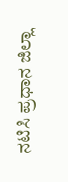ನಟಿಸಿ ಪ್ರಧಾನ ಜಿಲ್ಲಾ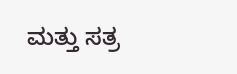ಮತ್ತು ಸತ್ರ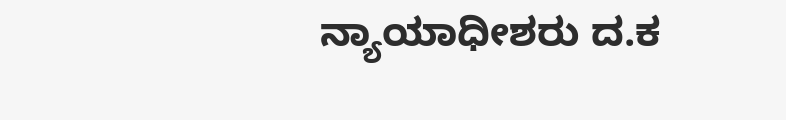ನ್ಯಾಯಾಧೀಶರು ದ.ಕ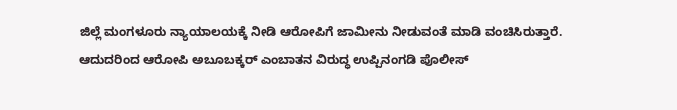ಜಿಲ್ಲೆ ಮಂಗಳೂರು ನ್ಯಾಯಾಲಯಕ್ಕೆ ನೀಡಿ ಆರೋಪಿಗೆ ಜಾಮೀನು ನೀಡುವಂತೆ ಮಾಡಿ ವಂಚಿಸಿರುತ್ತಾರೆ. ಆದುದರಿಂದ ಆರೋಪಿ ಅಬೂಬಕ್ಕರ್ ಎಂಬಾತನ ವಿರುದ್ಧ ಉಪ್ಪಿನಂಗಡಿ ಪೊಲೀಸ್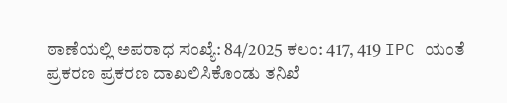ಠಾಣೆಯಲ್ಲಿ ಅಪರಾಧ ಸಂಖ್ಯೆ: 84/2025 ಕಲಂ: 417, 419 IPC ಯಂತೆ ಪ್ರಕರಣ ಪ್ರಕರಣ ದಾಖಲಿಸಿಕೊಂಡು ತನಿಖೆ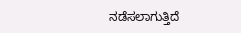ನಡೆಸಲಾಗುತ್ತಿದೆ